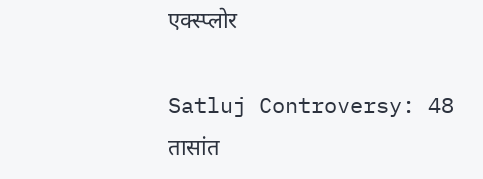एक्स्प्लोर

Satluj Controversy: 48 तासांत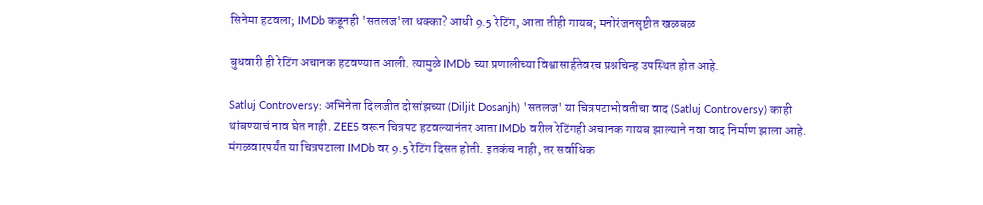सिनेमा हटवला; IMDb कडूनही 'सतलज'ला धक्का? आधी 9.5 रेटिंग, आता तीही गायब; मनोरंजनसृष्टीत खळबळ

बुधवारी ही रेटिंग अचानक हटवण्यात आली. त्यामुळे IMDb च्या प्रणालीच्या विश्वासार्हतेवरच प्रश्नचिन्ह उपस्थित होत आहे.

Satluj Controversy: अभिनेता दिलजीत दोसांझच्या (Diljit Dosanjh) 'सतलज' या चित्रपटाभोवतीचा वाद (Satluj Controversy) काही थांबण्याचं नाव घेत नाही. ZEE5 वरून चित्रपट हटवल्यानंतर आता IMDb वरील रेटिंगही अचानक गायब झाल्याने नवा वाद निर्माण झाला आहे. मंगळवारपर्यंत या चित्रपटाला IMDb वर 9.5 रेटिंग दिसत होती. इतकंच नाही, तर सर्वाधिक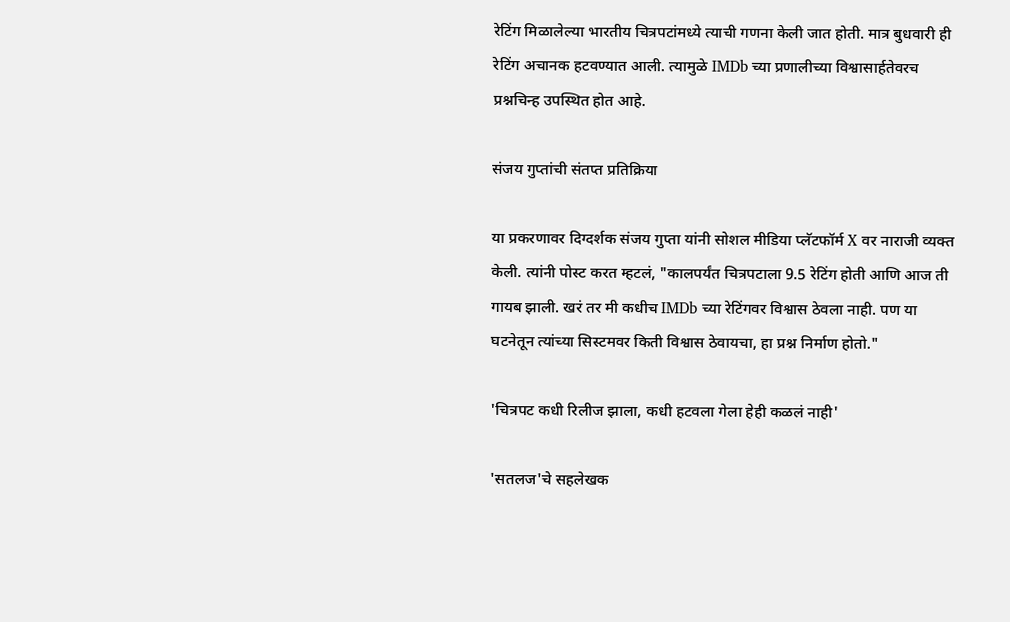रेटिंग मिळालेल्या भारतीय चित्रपटांमध्ये त्याची गणना केली जात होती. मात्र बुधवारी ही रेटिंग अचानक हटवण्यात आली. त्यामुळे IMDb च्या प्रणालीच्या विश्वासार्हतेवरच प्रश्नचिन्ह उपस्थित होत आहे.

संजय गुप्तांची संतप्त प्रतिक्रिया

या प्रकरणावर दिग्दर्शक संजय गुप्ता यांनी सोशल मीडिया प्लॅटफॉर्म X वर नाराजी व्यक्त केली. त्यांनी पोस्ट करत म्हटलं, "कालपर्यंत चित्रपटाला 9.5 रेटिंग होती आणि आज ती गायब झाली. खरं तर मी कधीच IMDb च्या रेटिंगवर विश्वास ठेवला नाही. पण या घटनेतून त्यांच्या सिस्टमवर किती विश्वास ठेवायचा, हा प्रश्न निर्माण होतो."

'चित्रपट कधी रिलीज झाला, कधी हटवला गेला हेही कळलं नाही'

'सतलज'चे सहलेखक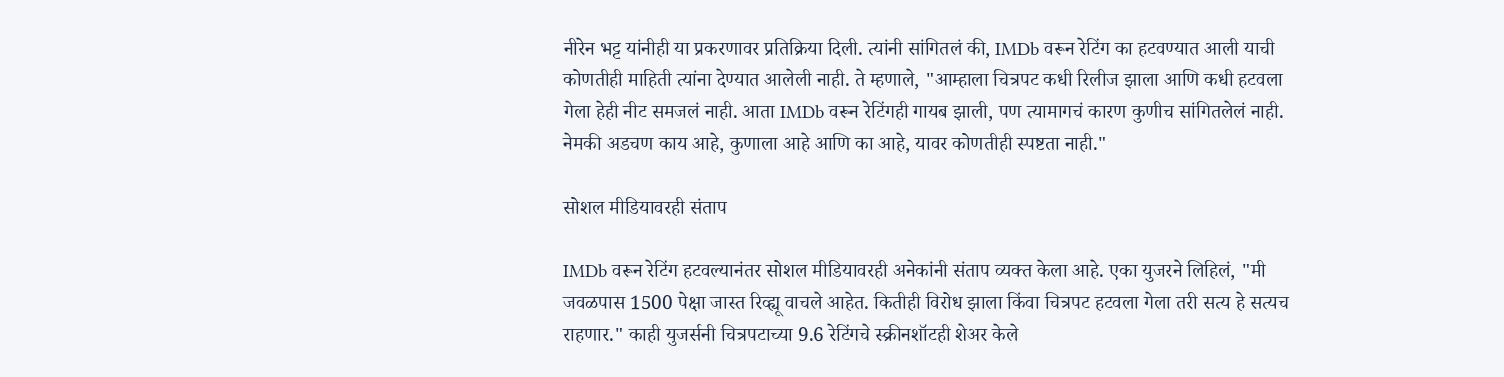नीरेन भट्ट यांनीही या प्रकरणावर प्रतिक्रिया दिली. त्यांनी सांगितलं की, IMDb वरून रेटिंग का हटवण्यात आली याची कोणतीही माहिती त्यांना देण्यात आलेली नाही. ते म्हणाले, "आम्हाला चित्रपट कधी रिलीज झाला आणि कधी हटवला गेला हेही नीट समजलं नाही. आता IMDb वरून रेटिंगही गायब झाली, पण त्यामागचं कारण कुणीच सांगितलेलं नाही. नेमकी अडचण काय आहे, कुणाला आहे आणि का आहे, यावर कोणतीही स्पष्टता नाही."

सोशल मीडियावरही संताप

IMDb वरून रेटिंग हटवल्यानंतर सोशल मीडियावरही अनेकांनी संताप व्यक्त केला आहे. एका युजरने लिहिलं, "मी जवळपास 1500 पेक्षा जास्त रिव्ह्यू वाचले आहेत. कितीही विरोध झाला किंवा चित्रपट हटवला गेला तरी सत्य हे सत्यच राहणार." काही युजर्सनी चित्रपटाच्या 9.6 रेटिंगचे स्क्रीनशॉटही शेअर केले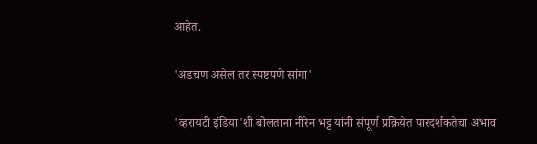आहेत.

'अडचण असेल तर स्पष्टपणे सांगा'

'व्हरायटी इंडिया'शी बोलताना नीरेन भट्ट यांनी संपूर्ण प्रक्रियेत पारदर्शकतेचा अभाव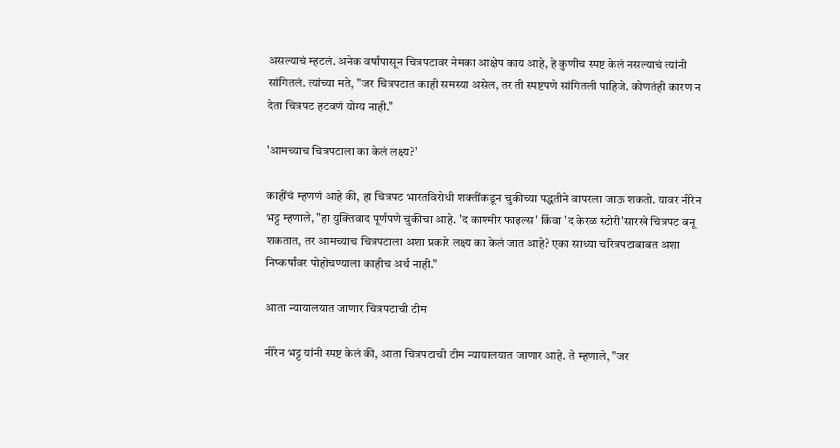असल्याचं म्हटलं. अनेक वर्षांपासून चित्रपटावर नेमका आक्षेप काय आहे, हे कुणीच स्पष्ट केलं नसल्याचं त्यांनी सांगितलं. त्यांच्या मते, "जर चित्रपटात काही समस्या असेल, तर ती स्पष्टपणे सांगितली पाहिजे. कोणतंही कारण न देता चित्रपट हटवणं योग्य नाही."

'आमच्याच चित्रपटाला का केलं लक्ष्य?'

काहींचं म्हणणं आहे की, हा चित्रपट भारतविरोधी शक्तींकडून चुकीच्या पद्धतीने वापरला जाऊ शकतो. यावर नीरेन भट्ट म्हणाले, "हा युक्तिवाद पूर्णपणे चुकीचा आहे. 'द काश्मीर फाइल्स' किंवा 'द केरळ स्टोरी'सारखे चित्रपट बनू शकतात, तर आमच्याच चित्रपटाला अशा प्रकारे लक्ष्य का केलं जात आहे? एका साध्या चरित्रपटाबाबत अशा निष्कर्षांवर पोहोचण्याला काहीच अर्थ नाही."

आता न्यायालयात जाणार चित्रपटाची टीम

नीरेन भट्ट यांनी स्पष्ट केलं की, आता चित्रपटाची टीम न्यायालयात जाणार आहे. ते म्हणाले, "जर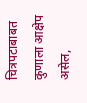चित्रपटाबाबत कुणाला आक्षेप असेल,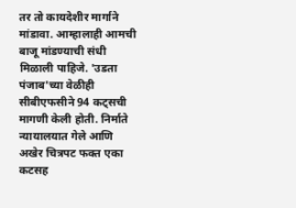तर तो कायदेशीर मार्गाने मांडावा. आम्हालाही आमची बाजू मांडण्याची संधी मिळाली पाहिजे. 'उडता पंजाब'च्या वेळीही सीबीएफसीने 94 कट्सची मागणी केली होती. निर्माते न्यायालयात गेले आणि अखेर चित्रपट फक्त एका कटसह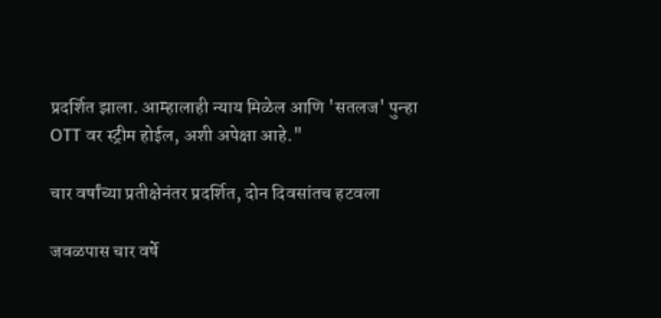प्रदर्शित झाला. आम्हालाही न्याय मिळेल आणि 'सतलज' पुन्हा OTT वर स्ट्रीम होईल, अशी अपेक्षा आहे."

चार वर्षांच्या प्रतीक्षेनंतर प्रदर्शित, दोन दिवसांतच हटवला

जवळपास चार वर्षे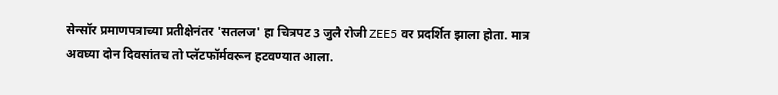सेन्सॉर प्रमाणपत्राच्या प्रतीक्षेनंतर 'सतलज' हा चित्रपट 3 जुलै रोजी ZEE5 वर प्रदर्शित झाला होता. मात्र अवघ्या दोन दिवसांतच तो प्लॅटफॉर्मवरून हटवण्यात आला.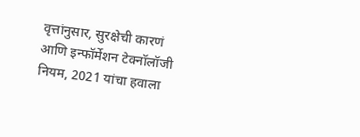वृत्तांनुसार, सुरक्षेची कारणं आणि इन्फॉर्मेशन टेक्नॉलॉजी नियम, 2021 यांचा हवाला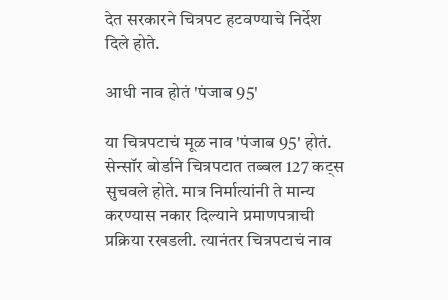देत सरकारने चित्रपट हटवण्याचे निर्देश दिले होते.

आधी नाव होतं 'पंजाब 95'

या चित्रपटाचं मूळ नाव 'पंजाब 95' होतं. सेन्सॉर बोर्डाने चित्रपटात तब्बल 127 कट्स सुचवले होते. मात्र निर्मात्यांनी ते मान्य करण्यास नकार दिल्याने प्रमाणपत्राची प्रक्रिया रखडली. त्यानंतर चित्रपटाचं नाव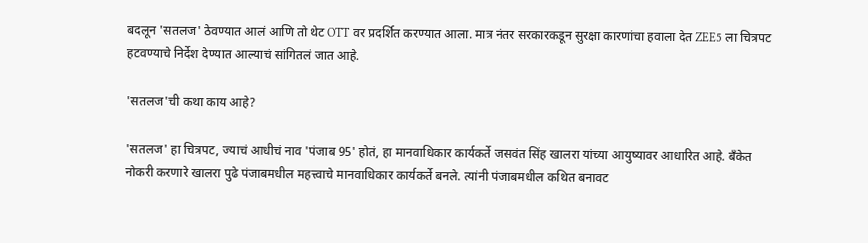बदलून 'सतलज' ठेवण्यात आलं आणि तो थेट OTT वर प्रदर्शित करण्यात आला. मात्र नंतर सरकारकडून सुरक्षा कारणांचा हवाला देत ZEE5 ला चित्रपट हटवण्याचे निर्देश देण्यात आल्याचं सांगितलं जात आहे.

'सतलज'ची कथा काय आहे?

'सतलज' हा चित्रपट, ज्याचं आधीचं नाव 'पंजाब 95' होतं, हा मानवाधिकार कार्यकर्ते जसवंत सिंह खालरा यांच्या आयुष्यावर आधारित आहे. बँकेत नोकरी करणारे खालरा पुढे पंजाबमधील महत्त्वाचे मानवाधिकार कार्यकर्ते बनले. त्यांनी पंजाबमधील कथित बनावट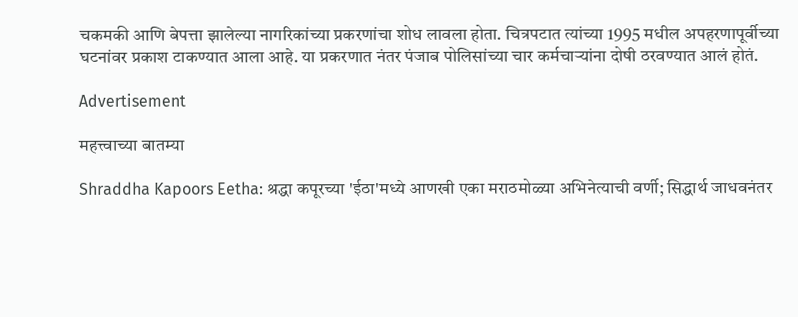चकमकी आणि बेपत्ता झालेल्या नागरिकांच्या प्रकरणांचा शोध लावला होता. चित्रपटात त्यांच्या 1995 मधील अपहरणापूर्वीच्या घटनांवर प्रकाश टाकण्यात आला आहे. या प्रकरणात नंतर पंजाब पोलिसांच्या चार कर्मचाऱ्यांना दोषी ठरवण्यात आलं होतं.

Advertisement

महत्त्वाच्या बातम्या

Shraddha Kapoors Eetha: श्रद्धा कपूरच्या 'ईठा'मध्ये आणखी एका मराठमोळ्या अभिनेत्याची वर्णी; सिद्धार्थ जाधवनंतर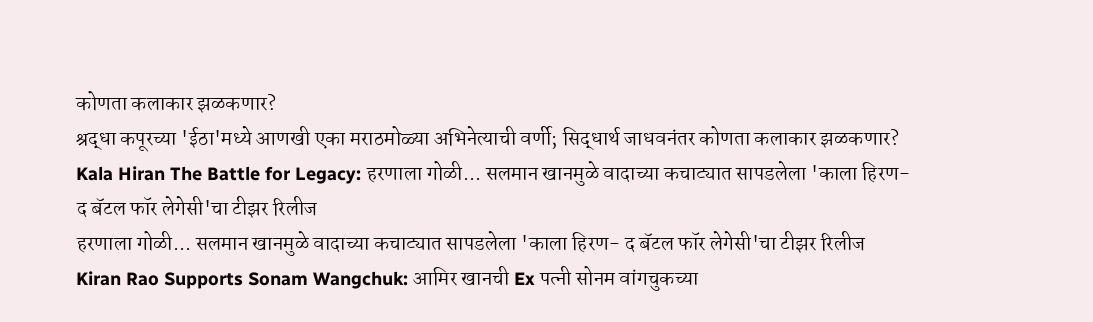कोणता कलाकार झळकणार?
श्रद्धा कपूरच्या 'ईठा'मध्ये आणखी एका मराठमोळ्या अभिनेत्याची वर्णी; सिद्धार्थ जाधवनंतर कोणता कलाकार झळकणार?
Kala Hiran The Battle for Legacy: हरणाला गोळी... सलमान खानमुळे वादाच्या कचाट्यात सापडलेला 'काला हिरण- द बॅटल फॉर लेगेसी'चा टीझर रिलीज
हरणाला गोळी... सलमान खानमुळे वादाच्या कचाट्यात सापडलेला 'काला हिरण- द बॅटल फॉर लेगेसी'चा टीझर रिलीज
Kiran Rao Supports Sonam Wangchuk: आमिर खानची Ex पत्नी सोनम वांगचुकच्या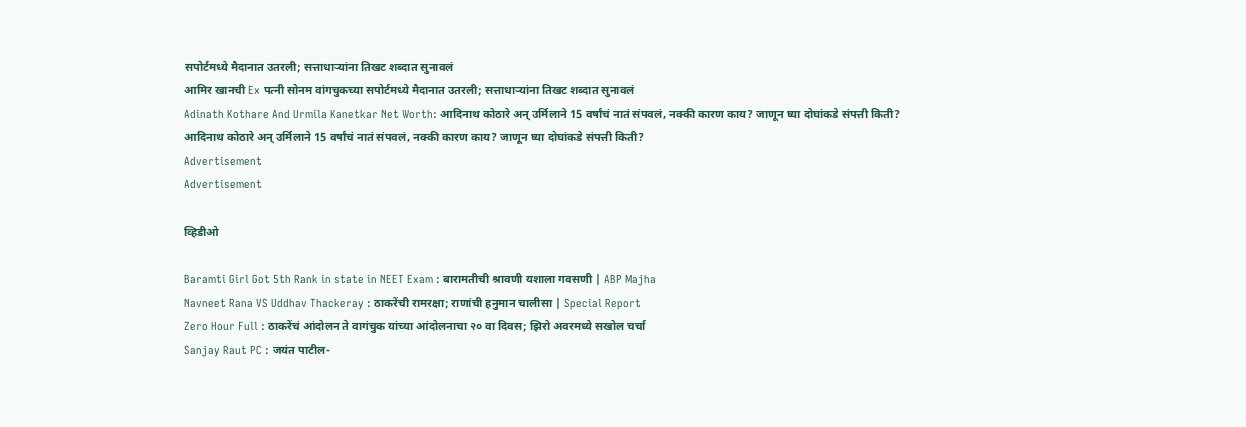सपोर्टमध्ये मैदानात उतरली; सत्ताधाऱ्यांना तिखट शब्दात सुनावलं
आमिर खानची Ex पत्नी सोनम वांगचुकच्या सपोर्टमध्ये मैदानात उतरली; सत्ताधाऱ्यांना तिखट शब्दात सुनावलं
Adinath Kothare And Urmila Kanetkar Net Worth: आदिनाथ कोठारे अन् उर्मिलाने 15 वर्षांचं नातं संपवलं, नक्की कारण काय? जाणून घ्या दोघांकडे संपत्ती किती?
आदिनाथ कोठारे अन् उर्मिलाने 15 वर्षांचं नातं संपवलं, नक्की कारण काय? जाणून घ्या दोघांकडे संपत्ती किती?
Advertisement
Advertisement

व्हिडीओ

Baramti Girl Got 5th Rank in state in NEET Exam : बारामतीची श्रावणी यशाला गवसणी | ABP Majha
Navneet Rana VS Uddhav Thackeray : ठाकरेंची रामरक्षा; राणांची हनुमान चालीसा | Special Report
Zero Hour Full : ठाकरेंचं आंदोलन ते वागंचुक यांच्या आंदोलनाचा २० वा दिवस; झिरो अवरमध्ये सखोल चर्चा
Sanjay Raut PC : जयंत पाटील-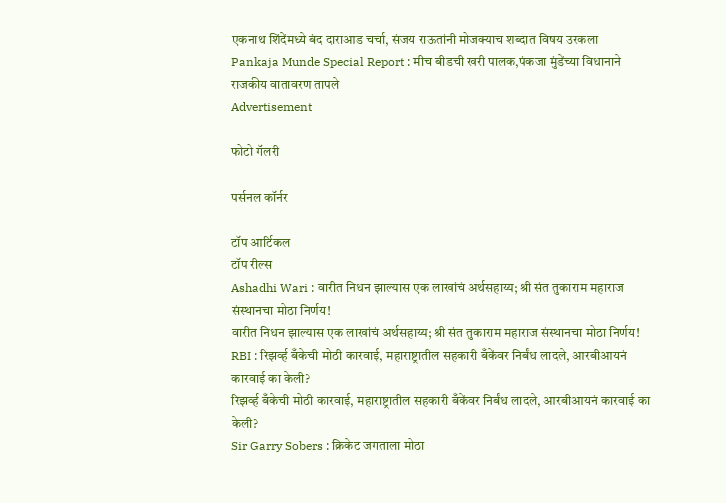एकनाथ शिंदेंमध्ये बंद दाराआड चर्चा, संजय राऊतांनी मोजक्याच शब्दात विषय उरकला
Pankaja Munde Special Report : मीच बीडची खरी पालक,पंकजा मुंडेंच्या विधानाने राजकीय वातावरण तापले
Advertisement

फोटो गॅलरी

पर्सनल कॉर्नर

टॉप आर्टिकल
टॉप रील्स
Ashadhi Wari : वारीत निधन झाल्यास एक लाखांचं अर्थसहाय्य; श्री संत तुकाराम महाराज संस्थानचा मोठा निर्णय!
वारीत निधन झाल्यास एक लाखांचं अर्थसहाय्य; श्री संत तुकाराम महाराज संस्थानचा मोठा निर्णय!
RBI : रिझर्व्ह बँकेची मोठी कारवाई, महाराष्ट्रातील सहकारी बँकेंवर निर्बंध लादले, आरबीआयनं कारवाई का केली?
रिझर्व्ह बँकेची मोठी कारवाई, महाराष्ट्रातील सहकारी बँकेंवर निर्बंध लादले, आरबीआयनं कारवाई का केली?
Sir Garry Sobers : क्रिकेट जगताला मोठा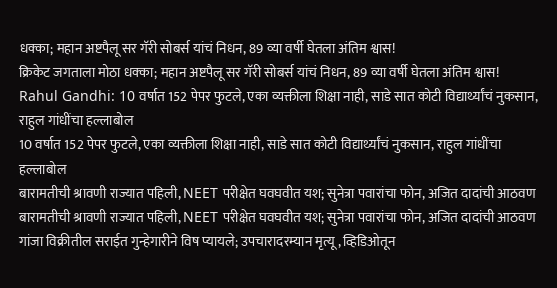धक्का; महान अष्टपैलू सर गॅरी सोबर्स यांचं निधन, 89 व्या वर्षी घेतला अंतिम श्वास!
क्रिकेट जगताला मोठा धक्का; महान अष्टपैलू सर गॅरी सोबर्स यांचं निधन, 89 व्या वर्षी घेतला अंतिम श्वास!
Rahul Gandhi: 10 वर्षात 152 पेपर फुटले, एका व्यक्तीला शिक्षा नाही, साडे सात कोटी विद्यार्थ्यांचं नुकसान, राहुल गांधींचा हल्लाबोल
10 वर्षात 152 पेपर फुटले, एका व्यक्तीला शिक्षा नाही, साडे सात कोटी विद्यार्थ्यांचं नुकसान, राहुल गांधींचा हल्लाबोल
बारामतीची श्रावणी राज्यात पहिली, NEET परीक्षेत घवघवीत यश; सुनेत्रा पवारांचा फोन, अजित दादांची आठवण
बारामतीची श्रावणी राज्यात पहिली, NEET परीक्षेत घवघवीत यश; सुनेत्रा पवारांचा फोन, अजित दादांची आठवण
गांजा विक्रीतील सराईत गुन्हेगारीने विष प्यायले; उपचारादरम्यान मृत्यू, व्हिडिओतून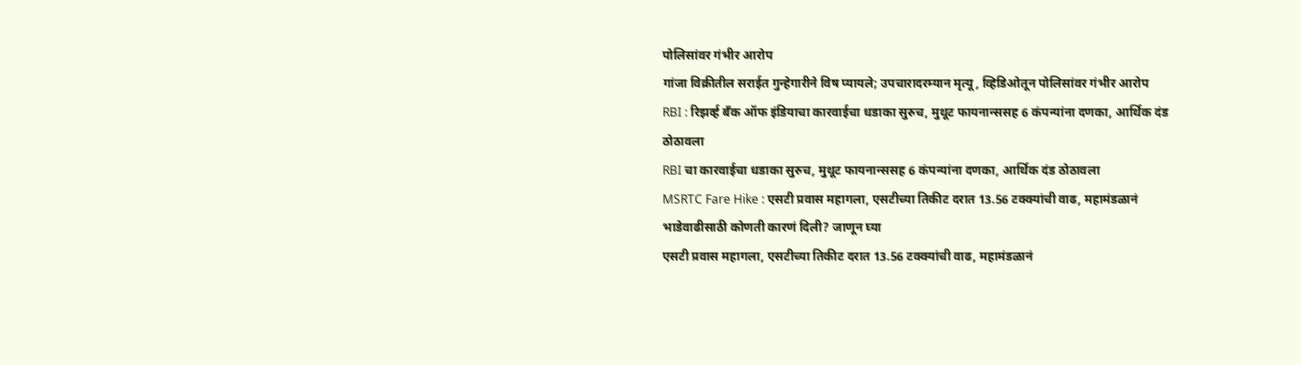पोलिसांवर गंभीर आरोप
गांजा विक्रीतील सराईत गुन्हेगारीने विष प्यायले; उपचारादरम्यान मृत्यू, व्हिडिओतून पोलिसांवर गंभीर आरोप
RBI : रिझर्व्ह बँक ऑफ इंडियाचा कारवाईचा धडाका सुरुच, मुथूट फायनान्ससह 6 कंपन्यांना दणका, आर्थिक दंड ठोठावला
RBI चा कारवाईचा धडाका सुरुच, मुथूट फायनान्ससह 6 कंपन्यांना दणका, आर्थिक दंड ठोठावला
MSRTC Fare Hike : एसटी प्रवास महागला, एसटीच्या तिकीट दरात 13.56 टक्क्यांची वाढ, महामंडळानं भाडेवाढीसाठी कोणती कारणं दिली? जाणून घ्या
एसटी प्रवास महागला, एसटीच्या तिकीट दरात 13.56 टक्क्यांची वाढ, महामंडळानं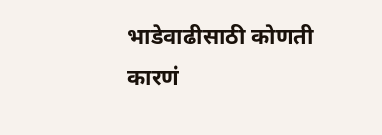भाडेवाढीसाठी कोणती कारणं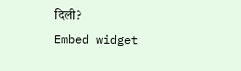दिली?
Embed widget